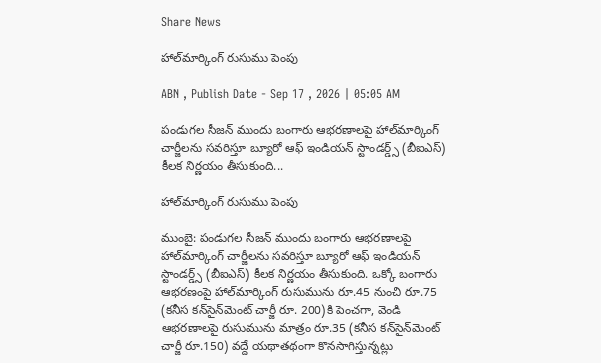Share News

హాల్‌మార్కింగ్‌ రుసుము పెంపు

ABN , Publish Date - Sep 17 , 2026 | 05:05 AM

పండుగల సీజన్‌ ముందు బంగారు ఆభరణాలపై హాల్‌మార్కింగ్‌ చార్జీలను సవరిస్తూ బ్యూరో ఆఫ్‌ ఇండియన్‌ స్టాండర్డ్స్‌ (బీఐఎస్‌) కీలక నిర్ణయం తీసుకుంది...

హాల్‌మార్కింగ్‌ రుసుము పెంపు

ముంబై: పండుగల సీజన్‌ ముందు బంగారు ఆభరణాలపై హాల్‌మార్కింగ్‌ చార్జీలను సవరిస్తూ బ్యూరో ఆఫ్‌ ఇండియన్‌ స్టాండర్డ్స్‌ (బీఐఎస్‌) కీలక నిర్ణయం తీసుకుంది. ఒక్కో బంగారు ఆభరణంపై హాల్‌మార్కింగ్‌ రుసుమును రూ.45 నుంచి రూ.75 (కనీస కన్‌సైన్‌మెంట్‌ చార్జీ రూ. 200)కి పెంచగా, వెండి ఆభరణాలపై రుసుమును మాత్రం రూ.35 (కనీస కన్‌సైన్‌మెంట్‌ చార్జీ రూ.150) వద్దే యథాతథంగా కొనసాగిస్తున్నట్లు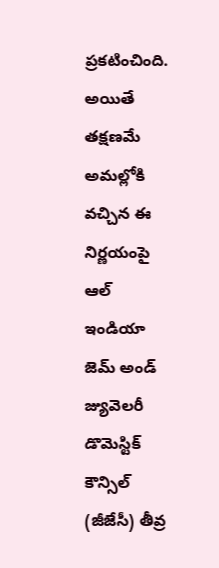ప్రకటించింది. అయితే తక్షణమే అమల్లోకి వచ్చిన ఈ నిర్ణయంపై ఆల్‌ ఇండియా జెమ్‌ అండ్‌ జ్యువెలరీ డొమెస్టిక్‌ కౌన్సిల్‌ (జీజేసీ) తీవ్ర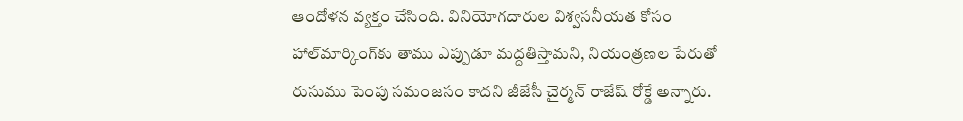ఆందోళన వ్యక్తం చేసింది. వినియోగదారుల విశ్వసనీయత కోసం హాల్‌మార్కింగ్‌కు తాము ఎప్పుడూ మద్దతిస్తామని, నియంత్రణల పేరుతో రుసుము పెంపు సమంజసం కాదని జీజేసీ చైర్మన్‌ రాజేష్‌ రోక్డే అన్నారు.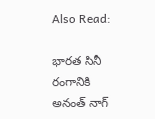Also Read:

భారత సినీ రంగానికి అనంత్ నాగ్‌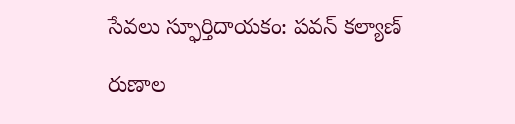సేవలు స్ఫూర్తిదాయకం: పవన్ కల్యాణ్

రుణాల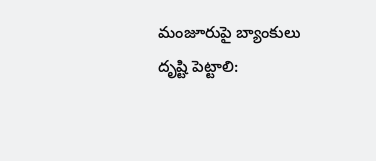మంజూరుపై బ్యాంకులు దృష్టి పెట్టాలి: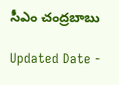సీఎం చంద్రబాబు

Updated Date -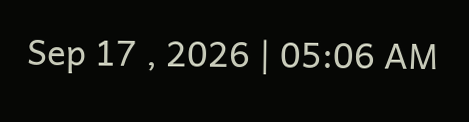Sep 17 , 2026 | 05:06 AM